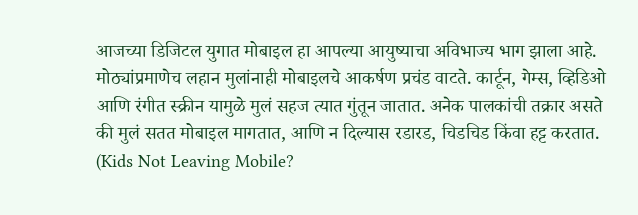आजच्या डिजिटल युगात मोबाइल हा आपल्या आयुष्याचा अविभाज्य भाग झाला आहे. मोठ्यांप्रमाणेच लहान मुलांनाही मोबाइलचे आकर्षण प्रचंड वाटते. कार्टून, गेम्स, व्हिडिओ आणि रंगीत स्क्रीन यामुळे मुलं सहज त्यात गुंतून जातात. अनेक पालकांची तक्रार असते की मुलं सतत मोबाइल मागतात, आणि न दिल्यास रडारड, चिडचिड किंवा हट्ट करतात. (Kids Not Leaving Mobile?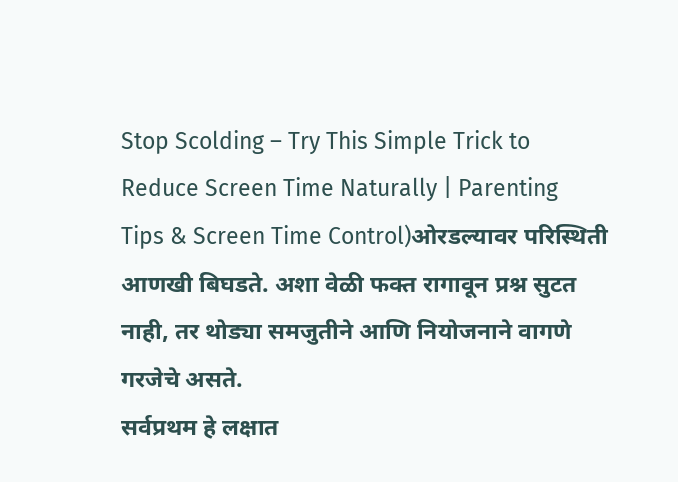Stop Scolding – Try This Simple Trick to Reduce Screen Time Naturally | Parenting Tips & Screen Time Control)ओरडल्यावर परिस्थिती आणखी बिघडते. अशा वेळी फक्त रागावून प्रश्न सुटत नाही, तर थोड्या समजुतीने आणि नियोजनाने वागणे गरजेचे असते.
सर्वप्रथम हे लक्षात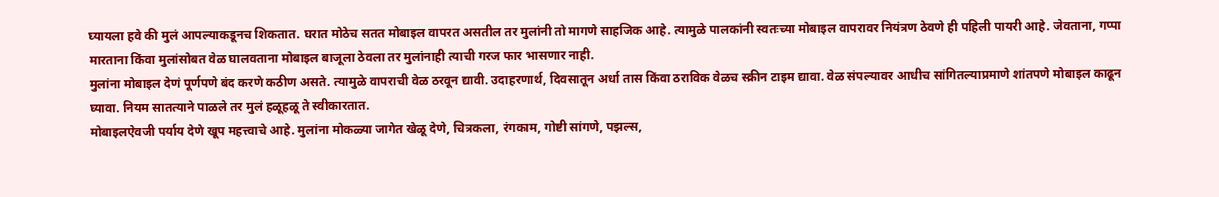घ्यायला हवे की मुलं आपल्याकडूनच शिकतात. घरात मोठेच सतत मोबाइल वापरत असतील तर मुलांनी तो मागणे साहजिक आहे. त्यामुळे पालकांनी स्वतःच्या मोबाइल वापरावर नियंत्रण ठेवणे ही पहिली पायरी आहे. जेवताना, गप्पा मारताना किंवा मुलांसोबत वेळ घालवताना मोबाइल बाजूला ठेवला तर मुलांनाही त्याची गरज फार भासणार नाही.
मुलांना मोबाइल देणं पूर्णपणे बंद करणे कठीण असते. त्यामुळे वापराची वेळ ठरवून द्यावी. उदाहरणार्थ, दिवसातून अर्धा तास किंवा ठराविक वेळच स्क्रीन टाइम द्यावा. वेळ संपल्यावर आधीच सांगितल्याप्रमाणे शांतपणे मोबाइल काढून घ्यावा. नियम सातत्याने पाळले तर मुलं हळूहळू ते स्वीकारतात.
मोबाइलऐवजी पर्याय देणे खूप महत्त्वाचे आहे. मुलांना मोकळ्या जागेत खेळू देणे, चित्रकला, रंगकाम, गोष्टी सांगणे, पझल्स,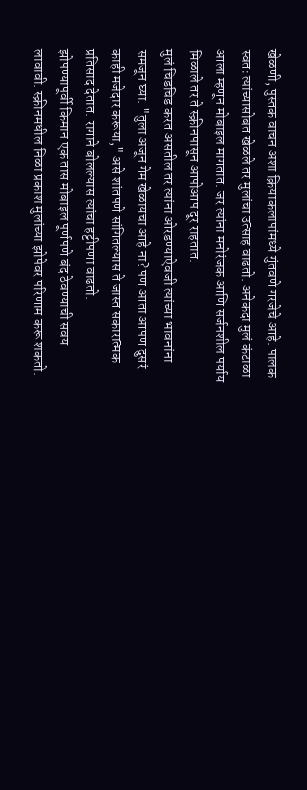खेळणी, पुस्तक वाचन अशा क्रियाकलापांमध्ये गुंतवणे गरजेचे आहे. पालक स्वतः त्यांच्यासोबत खेळले तर मुलांचा उत्साह वाढतो. अनेकदा मुलं कंटाळा आला म्हणून मोबाइल मागतात. जर त्यांना मनोरंजक आणि सर्जनशील पर्याय मिळाले तर ते स्क्रीनपासून आपोआप दूर राहतात.
मुलं चिडचिड करत असतील तर त्यांना ओरडण्याऐवजी त्यांच्या भावनांना समजून घ्या. "तुला अजून गेम खेळायचा आहे ना? पण आता आपण दुसरं काही मजेदार करूया," असे शांतपणे सांगितल्यास ते जास्त सकारात्मक प्रतिसाद देतात. रागाने बोलल्यास त्यांचा हट्टीपणा वाढतो.
झोपण्यापूर्वी किमान एक तास मोबाइल पूर्णपणे बंद ठेवण्याची सवय लावावी. स्क्रीनमधील निळा प्रकाश मुलांच्या झोपेवर परिणाम करू शकतो.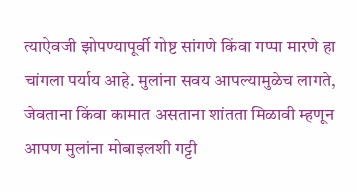त्याऐवजी झोपण्यापूर्वी गोष्ट सांगणे किंवा गप्पा मारणे हा चांगला पर्याय आहे. मुलांना सवय आपल्यामुळेच लागते, जेवताना किंवा कामात असताना शांतता मिळावी म्हणून आपण मुलांना मोबाइलशी गट्टी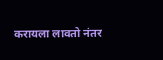करायला लावतो नंतर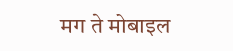मग ते मोबाइल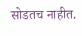सोडतच नाहीत.